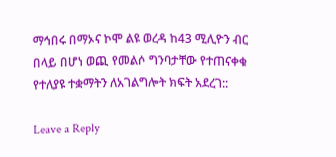ማኅበሩ በማኦና ኮሞ ልዩ ወረዳ ከ43 ሚሊዮን ብር በላይ በሆነ ወጪ የመልሶ ግንባታቸው የተጠናቀቁ የተለያዩ ተቋማትን ለአገልግሎት ክፍት አደረገ::

Leave a Reply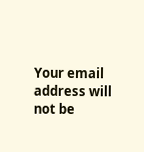Your email address will not be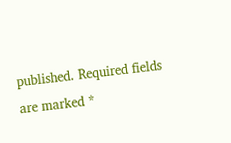published. Required fields are marked *